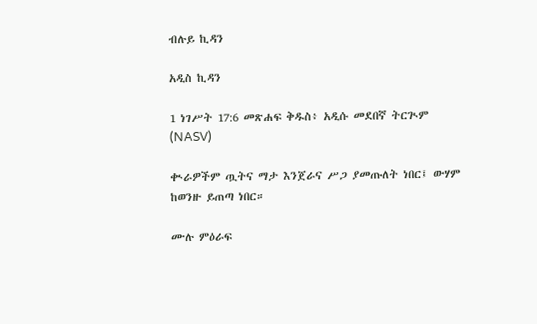ብሉይ ኪዳን

አዲስ ኪዳን

1 ነገሥት 17:6 መጽሐፍ ቅዱስ፥ አዲሱ መደበኛ ትርጒም (NASV)

ቊራዎችም ጧትና ማታ እንጀራና ሥጋ ያመጡለት ነበር፤ ውሃም ከወንዙ ይጠጣ ነበር።

ሙሉ ምዕራፍ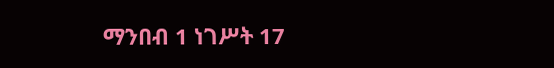ማንበብ 1 ነገሥት 17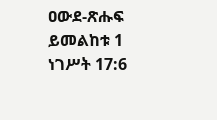ዐውደ-ጽሑፍ ይመልከቱ 1 ነገሥት 17:6